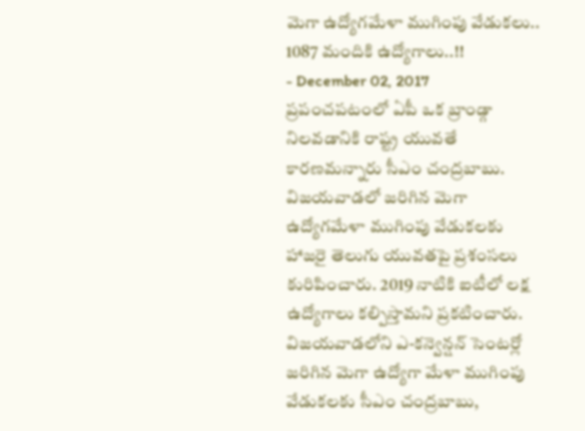మెగా ఉద్యోగమేళా ముగింపు వేడుకలు.. 1087 మందికి ఉద్యోగాలు..!!
- December 02, 2017
ప్రపంచపటంలో ఏపీ ఒక బ్రాండ్గా నిలవడానికి రాష్ట్ర యువతే కారణమన్నారు సీఎం చంద్రబాబు. విజయవాడలో జరిగిన మెగా ఉద్యోగమేళా ముగింపు వేడుకలకు హాజరై తెలుగు యువతపై ప్రశంసలు కురిపించారు. 2019 నాటికి ఐటీలో లక్ష ఉద్యోగాలు కల్పిస్తామని ప్రకటించారు. విజయవాడలోని ఎ-కన్వెన్షన్ సెంటర్లో జరిగిన మెగా ఉద్యోగా మేళా ముగింపు వేడుకలకు సీఎం చంద్రబాబు,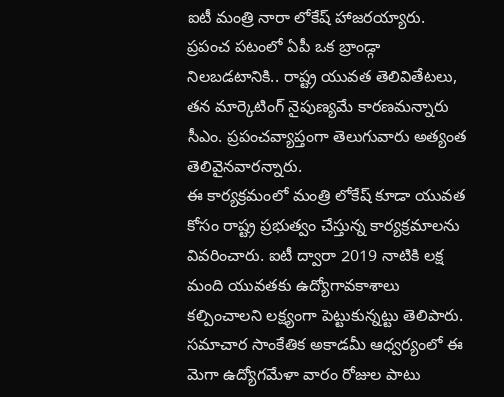ఐటీ మంత్రి నారా లోకేష్ హాజరయ్యారు. ప్రపంచ పటంలో ఏపీ ఒక బ్రాండ్గా నిలబడటానికి.. రాష్ట్ర యువత తెలివితేటలు, తన మార్కెటింగ్ నైపుణ్యమే కారణమన్నారు సీఎం. ప్రపంచవ్యాప్తంగా తెలుగువారు అత్యంత తెలివైనవారన్నారు.
ఈ కార్యక్రమంలో మంత్రి లోకేష్ కూడా యువత కోసం రాష్ట్ర ప్రభుత్వం చేస్తున్న కార్యక్రమాలను వివరించారు. ఐటీ ద్వారా 2019 నాటికి లక్ష మంది యువతకు ఉద్యోగావకాశాలు కల్పించాలని లక్ష్యంగా పెట్టుకున్నట్టు తెలిపారు.
సమాచార సాంకేతిక అకాడమీ ఆధ్వర్యంలో ఈ మెగా ఉద్యోగమేళా వారం రోజుల పాటు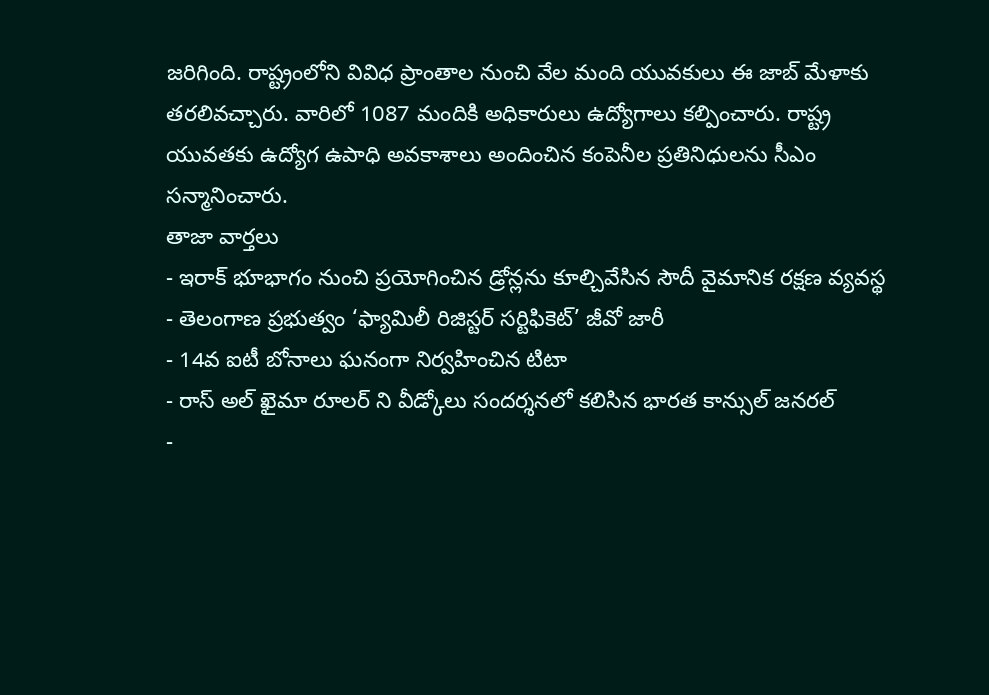జరిగింది. రాష్ట్రంలోని వివిధ ప్రాంతాల నుంచి వేల మంది యువకులు ఈ జాబ్ మేళాకు తరలివచ్చారు. వారిలో 1087 మందికి అధికారులు ఉద్యోగాలు కల్పించారు. రాష్ట్ర యువతకు ఉద్యోగ ఉపాధి అవకాశాలు అందించిన కంపెనీల ప్రతినిధులను సీఎం సన్మానించారు.
తాజా వార్తలు
- ఇరాక్ భూభాగం నుంచి ప్రయోగించిన డ్రోన్లను కూల్చివేసిన సౌదీ వైమానిక రక్షణ వ్యవస్థ
- తెలంగాణ ప్రభుత్వం ‘ఫ్యామిలీ రిజిస్టర్ సర్టిఫికెట్’ జీవో జారీ
- 14వ ఐటీ బోనాలు ఘనంగా నిర్వహించిన టిటా
- రాస్ అల్ ఖైమా రూలర్ ని వీడ్కోలు సందర్శనలో కలిసిన భారత కాన్సుల్ జనరల్
-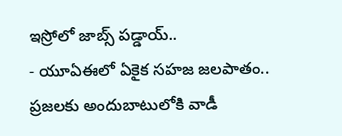ఇస్రోలో జాబ్స్ పడ్డాయ్..
- యూఏఈలో ఏకైక సహజ జలపాతం.. ప్రజలకు అందుబాటులోకి వాడీ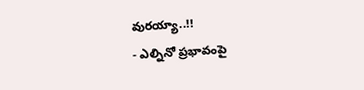వురయ్యా..!!
- ఎల్నినో ప్రభావంపై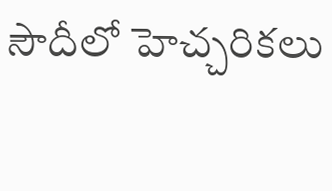సౌదీలో హెచ్చరికలు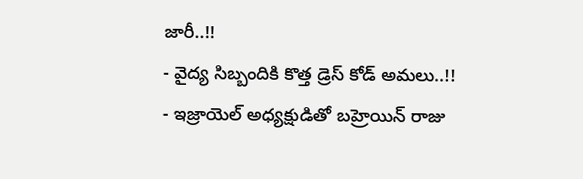జారీ..!!
- వైద్య సిబ్బందికి కొత్త డ్రెస్ కోడ్ అమలు..!!
- ఇజ్రాయెల్ అధ్యక్షుడితో బహ్రెయిన్ రాజు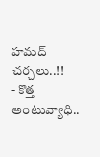హమద్ చర్చలు..!!
- కొత్త అంటువ్యాధి..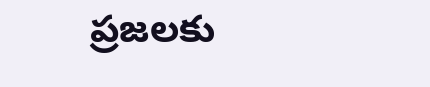ప్రజలకు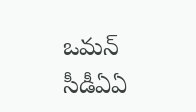ఒమన్ సీడీఏఏ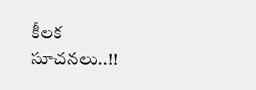కీలక సూచనలు..!!